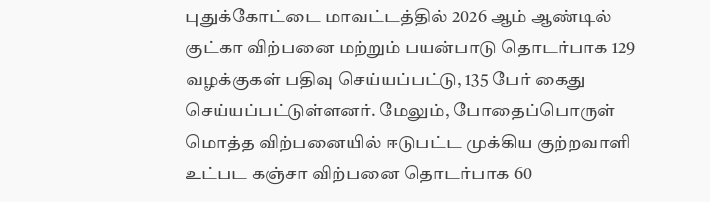புதுக்கோட்டை மாவட்டத்தில் 2026 ஆம் ஆண்டில் குட்கா விற்பனை மற்றும் பயன்பாடு தொடர்பாக 129 வழக்குகள் பதிவு செய்யப்பட்டு, 135 பேர் கைது செய்யப்பட்டுள்ளனர். மேலும், போதைப்பொருள் மொத்த விற்பனையில் ஈடுபட்ட முக்கிய குற்றவாளி உட்பட கஞ்சா விற்பனை தொடர்பாக 60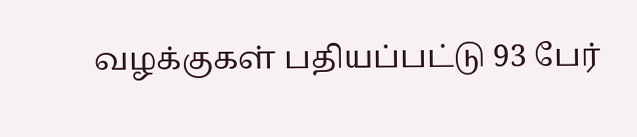வழக்குகள் பதியப்பட்டு 93 பேர்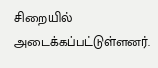சிறையில் அடைக்கப்பட்டுள்ளனர்.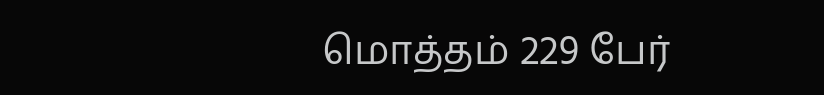மொத்தம் 229 பேர்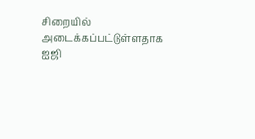சிறையில் அடைக்கப்பட்டுள்ளதாக ஐஜி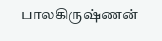பாலகிருஷ்ணன்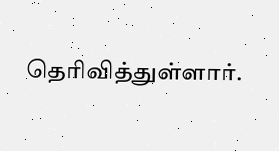தெரிவித்துள்ளார்.